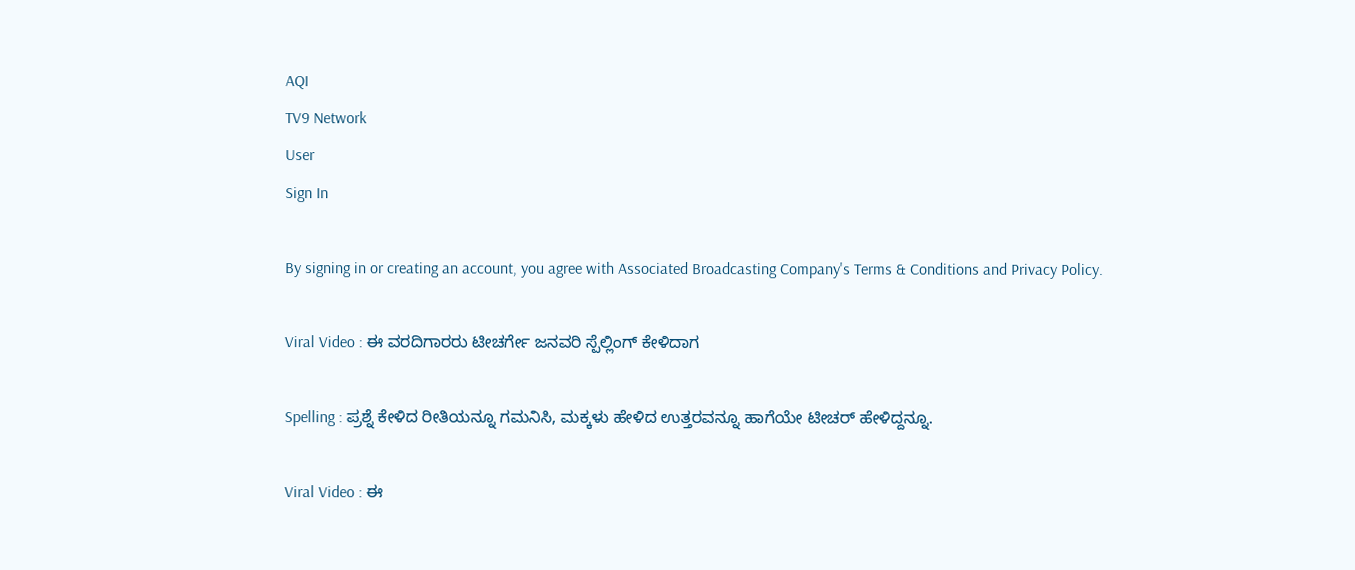AQI
TV9 Network
User
Sign In

By signing in or creating an account, you agree with Associated Broadcasting Company's Terms & Conditions and Privacy Policy.

Viral Video : ಈ ವರದಿಗಾರರು ಟೀಚರ್ಗೇ ಜನವರಿ ಸ್ಪೆಲ್ಲಿಂಗ್ ಕೇಳಿದಾಗ

Spelling : ಪ್ರಶ್ನೆ ಕೇಳಿದ ರೀತಿಯನ್ನೂ ಗಮನಿಸಿ, ಮಕ್ಕಳು ಹೇಳಿದ ಉತ್ತರವನ್ನೂ ಹಾಗೆಯೇ ಟೀಚರ್ ಹೇಳಿದ್ದನ್ನೂ.

Viral Video : ಈ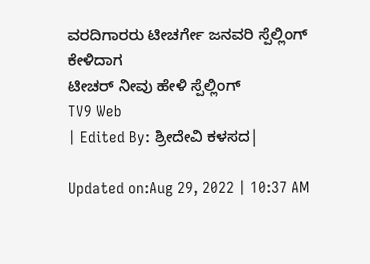ವರದಿಗಾರರು ಟೀಚರ್ಗೇ ಜನವರಿ ಸ್ಪೆಲ್ಲಿಂಗ್ ಕೇಳಿದಾಗ
ಟೀಚರ್ ನೀವು ಹೇಳಿ ಸ್ಪೆಲ್ಲಿಂಗ್
TV9 Web
| Edited By: ಶ್ರೀದೇವಿ ಕಳಸದ|

Updated on:Aug 29, 2022 | 10:37 AM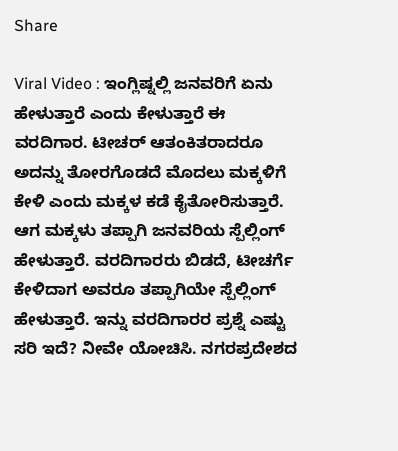Share

Viral Video : ಇಂಗ್ಲಿಷ್ನಲ್ಲಿ ಜನವರಿಗೆ ಏನು ಹೇಳುತ್ತಾರೆ ಎಂದು ಕೇಳುತ್ತಾರೆ ಈ ವರದಿಗಾರ. ಟೀಚರ್ ಆತಂಕಿತರಾದರೂ ಅದನ್ನು ತೋರಗೊಡದೆ ಮೊದಲು ಮಕ್ಕಳಿಗೆ ಕೇಳಿ ಎಂದು ಮಕ್ಕಳ ಕಡೆ ಕೈತೋರಿಸುತ್ತಾರೆ. ಆಗ ಮಕ್ಕಳು ತಪ್ಪಾಗಿ ಜನವರಿಯ ಸ್ಪೆಲ್ಲಿಂಗ್ ಹೇಳುತ್ತಾರೆ. ವರದಿಗಾರರು ಬಿಡದೆ, ಟೀಚರ್ಗೆ ಕೇಳಿದಾಗ ಅವರೂ ತಪ್ಪಾಗಿಯೇ ಸ್ಪೆಲ್ಲಿಂಗ್ ಹೇಳುತ್ತಾರೆ. ಇನ್ನು ವರದಿಗಾರರ ಪ್ರಶ್ನೆ ಎಷ್ಟು ಸರಿ ಇದೆ? ನೀವೇ ಯೋಚಿಸಿ. ನಗರಪ್ರದೇಶದ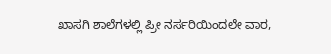ಖಾಸಗಿ ಶಾಲೆಗಳಲ್ಲಿ ಪ್ರೀ ನರ್ಸರಿಯಿಂದಲೇ ವಾರ,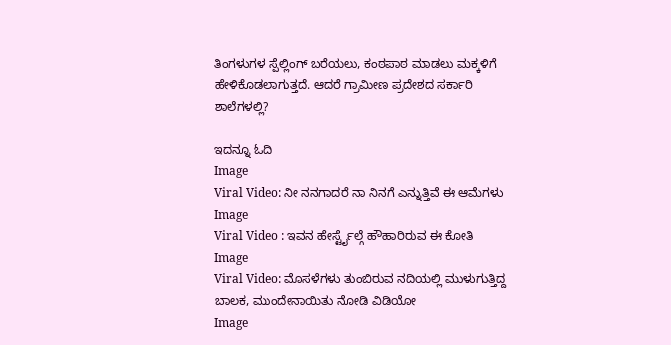ತಿಂಗಳುಗಳ ಸ್ಪೆಲ್ಲಿಂಗ್ ಬರೆಯಲು, ಕಂಠಪಾಠ ಮಾಡಲು ಮಕ್ಕಳಿಗೆ ಹೇಳಿಕೊಡಲಾಗುತ್ತದೆ. ಆದರೆ ಗ್ರಾಮೀಣ ಪ್ರದೇಶದ ಸರ್ಕಾರಿ ಶಾಲೆಗಳಲ್ಲಿ?

ಇದನ್ನೂ ಓದಿ
Image
Viral Video: ನೀ ನನಗಾದರೆ ನಾ ನಿನಗೆ ಎನ್ನುತ್ತಿವೆ ಈ ಆಮೆಗಳು
Image
Viral Video : ಇವನ ಹೇರ್ಸ್ಟೈಲ್ಗೆ ಹೌಹಾರಿರುವ ಈ ಕೋತಿ
Image
Viral Video: ಮೊಸಳೆಗಳು ತುಂಬಿರುವ ನದಿಯಲ್ಲಿ ಮುಳುಗುತ್ತಿದ್ದ ಬಾಲಕ, ಮುಂದೇನಾಯಿತು ನೋಡಿ ವಿಡಿಯೋ
Image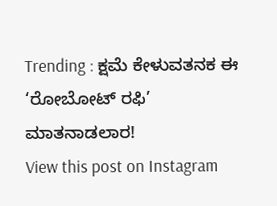Trending : ಕ್ಷಮೆ ಕೇಳುವತನಕ ಈ ‘ರೋಬೋಟ್ ರಫಿ’ ಮಾತನಾಡಲಾರ!
View this post on Instagram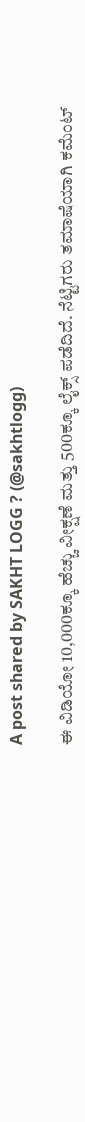A post shared by SAKHT LOGG ? (@sakhtlogg)

ಈ ವಿಡಿಯೋ 10,000ಕ್ಕೂ ಹೆಚ್ಚು ವೀಕ್ಷಣೆ ಮತ್ತು 500ಕ್ಕೂ ಲೈಕ್ಸ್ ಪಡೆದಿದೆ. ನೆಟ್ಟಿಗರು ತಮಾಷೆಯಾಗಿ ಕಮೆಂಟ್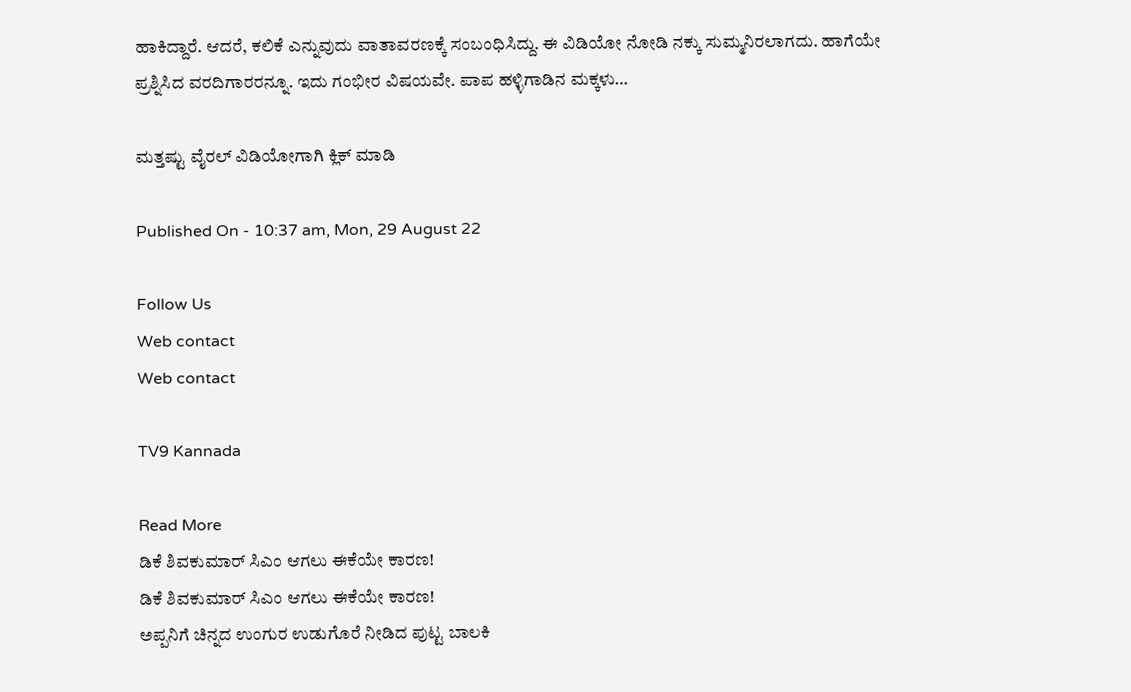ಹಾಕಿದ್ದಾರೆ. ಆದರೆ, ಕಲಿಕೆ ಎನ್ನುವುದು ವಾತಾವರಣಕ್ಕೆ ಸಂಬಂಧಿಸಿದ್ದು. ಈ ವಿಡಿಯೋ ನೋಡಿ ನಕ್ಕು ಸುಮ್ಮನಿರಲಾಗದು. ಹಾಗೆಯೇ ಪ್ರಶ್ನಿಸಿದ ವರದಿಗಾರರನ್ನೂ. ಇದು ಗಂಭೀರ ವಿಷಯವೇ. ಪಾಪ ಹಳ್ಳಿಗಾಡಿನ ಮಕ್ಕಳು…

ಮತ್ತಷ್ಟು ವೈರಲ್ ವಿಡಿಯೋಗಾಗಿ ಕ್ಲಿಕ್ ಮಾಡಿ

Published On - 10:37 am, Mon, 29 August 22

Follow Us
Web contact
Web contact

TV9 Kannada

Read More
ಡಿಕೆ ಶಿವಕುಮಾರ್ ಸಿಎಂ ಆಗಲು ಈಕೆಯೇ ಕಾರಣ!
ಡಿಕೆ ಶಿವಕುಮಾರ್ ಸಿಎಂ ಆಗಲು ಈಕೆಯೇ ಕಾರಣ!
ಅಪ್ಪನಿಗೆ ಚಿನ್ನದ ಉಂಗುರ ಉಡುಗೊರೆ ನೀಡಿದ ಪುಟ್ಟ ಬಾಲಕಿ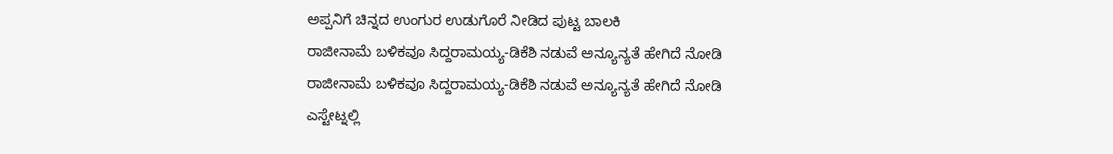ಅಪ್ಪನಿಗೆ ಚಿನ್ನದ ಉಂಗುರ ಉಡುಗೊರೆ ನೀಡಿದ ಪುಟ್ಟ ಬಾಲಕಿ
ರಾಜೀನಾಮೆ ಬಳಿಕವೂ ಸಿದ್ದರಾಮಯ್ಯ-ಡಿಕೆಶಿ ನಡುವೆ ಅನ್ಯೂನ್ಯತೆ ಹೇಗಿದೆ ನೋಡಿ
ರಾಜೀನಾಮೆ ಬಳಿಕವೂ ಸಿದ್ದರಾಮಯ್ಯ-ಡಿಕೆಶಿ ನಡುವೆ ಅನ್ಯೂನ್ಯತೆ ಹೇಗಿದೆ ನೋಡಿ
ಎಸ್ಟೇಟ್ನಲ್ಲಿ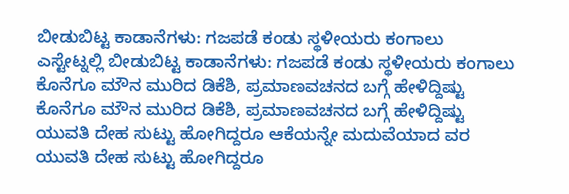ಬೀಡುಬಿಟ್ಟ ಕಾಡಾನೆಗಳು: ಗಜಪಡೆ ಕಂಡು ಸ್ಥಳೀಯರು ಕಂಗಾಲು
ಎಸ್ಟೇಟ್ನಲ್ಲಿ ಬೀಡುಬಿಟ್ಟ ಕಾಡಾನೆಗಳು: ಗಜಪಡೆ ಕಂಡು ಸ್ಥಳೀಯರು ಕಂಗಾಲು
ಕೊನೆಗೂ ಮೌನ ಮುರಿದ ಡಿಕೆಶಿ, ಪ್ರಮಾಣವಚನದ ಬಗ್ಗೆ ಹೇಳಿದ್ದಿಷ್ಟು
ಕೊನೆಗೂ ಮೌನ ಮುರಿದ ಡಿಕೆಶಿ, ಪ್ರಮಾಣವಚನದ ಬಗ್ಗೆ ಹೇಳಿದ್ದಿಷ್ಟು
ಯುವತಿ ದೇಹ ಸುಟ್ಟು ಹೋಗಿದ್ದರೂ ಆಕೆಯನ್ನೇ ಮದುವೆಯಾದ ವರ
ಯುವತಿ ದೇಹ ಸುಟ್ಟು ಹೋಗಿದ್ದರೂ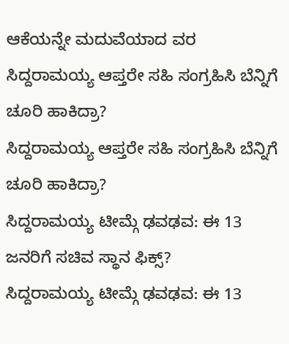ಆಕೆಯನ್ನೇ ಮದುವೆಯಾದ ವರ
ಸಿದ್ದರಾಮಯ್ಯ ಆಪ್ತರೇ ಸಹಿ ಸಂಗ್ರಹಿಸಿ ಬೆನ್ನಿಗೆ ಚೂರಿ ಹಾಕಿದ್ರಾ?
ಸಿದ್ದರಾಮಯ್ಯ ಆಪ್ತರೇ ಸಹಿ ಸಂಗ್ರಹಿಸಿ ಬೆನ್ನಿಗೆ ಚೂರಿ ಹಾಕಿದ್ರಾ?
ಸಿದ್ದರಾಮಯ್ಯ ಟೀಮ್ಗೆ ಢವಢವ: ಈ 13 ಜನರಿಗೆ ಸಚಿವ ಸ್ಥಾನ ಫಿಕ್ಸ್?
ಸಿದ್ದರಾಮಯ್ಯ ಟೀಮ್ಗೆ ಢವಢವ: ಈ 13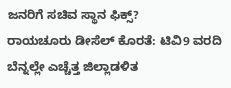ಜನರಿಗೆ ಸಚಿವ ಸ್ಥಾನ ಫಿಕ್ಸ್?
ರಾಯಚೂರು ಡೀಸೆಲ್ ಕೊರತೆ: ಟಿವಿ9 ವರದಿ ಬೆನ್ನಲ್ಲೇ ಎಚ್ಚೆತ್ತ ಜಿಲ್ಲಾಡಳಿತ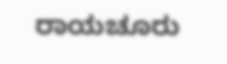ರಾಯಚೂರು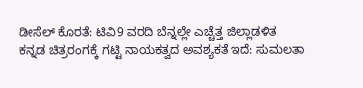ಡೀಸೆಲ್ ಕೊರತೆ: ಟಿವಿ9 ವರದಿ ಬೆನ್ನಲ್ಲೇ ಎಚ್ಚೆತ್ತ ಜಿಲ್ಲಾಡಳಿತ
ಕನ್ನಡ ಚಿತ್ರರಂಗಕ್ಕೆ ಗಟ್ಟಿ ನಾಯಕತ್ವದ ಅವಶ್ಯಕತೆ ಇದೆ: ಸುಮಲತಾ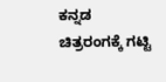ಕನ್ನಡ ಚಿತ್ರರಂಗಕ್ಕೆ ಗಟ್ಟಿ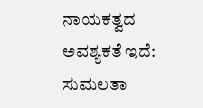ನಾಯಕತ್ವದ ಅವಶ್ಯಕತೆ ಇದೆ: ಸುಮಲತಾ